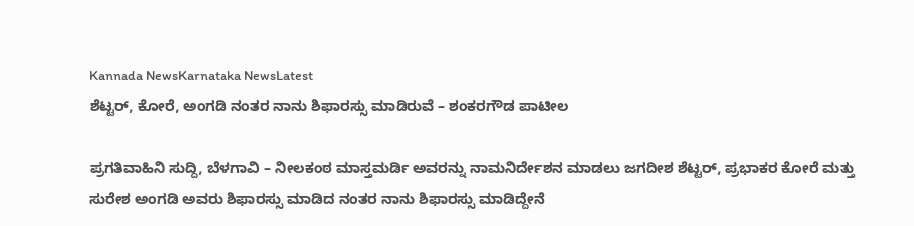Kannada NewsKarnataka NewsLatest
ಶೆಟ್ಟರ್, ಕೋರೆ, ಅಂಗಡಿ ನಂತರ ನಾನು ಶಿಫಾರಸ್ಸು ಮಾಡಿರುವೆ – ಶಂಕರಗೌಡ ಪಾಟೀಲ

ಪ್ರಗತಿವಾಹಿನಿ ಸುದ್ದಿ, ಬೆಳಗಾವಿ – ನೀಲಕಂಠ ಮಾಸ್ತಮರ್ಡಿ ಅವರನ್ನು ನಾಮನಿರ್ದೇಶನ ಮಾಡಲು ಜಗದೀಶ ಶೆಟ್ಟರ್, ಪ್ರಭಾಕರ ಕೋರೆ ಮತ್ತು ಸುರೇಶ ಅಂಗಡಿ ಅವರು ಶಿಫಾರಸ್ಸು ಮಾಡಿದ ನಂತರ ನಾನು ಶಿಫಾರಸ್ಸು ಮಾಡಿದ್ದೇನೆ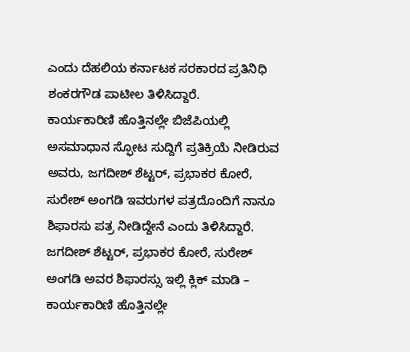ಎಂದು ದೆಹಲಿಯ ಕರ್ನಾಟಕ ಸರಕಾರದ ಪ್ರತಿನಿಧಿ ಶಂಕರಗೌಡ ಪಾಟೀಲ ತಿಳಿಸಿದ್ದಾರೆ.
ಕಾರ್ಯಕಾರಿಣಿ ಹೊತ್ತಿನಲ್ಲೇ ಬಿಜೆಪಿಯಲ್ಲಿ ಅಸಮಾಧಾನ ಸ್ಫೋಟ ಸುದ್ದಿಗೆ ಪ್ರತಿಕ್ರಿಯೆ ನೀಡಿರುವ ಅವರು, ಜಗದೀಶ್ ಶೆಟ್ಟರ್, ಪ್ರಭಾಕರ ಕೋರೆ, ಸುರೇಶ್ ಅಂಗಡಿ ಇವರುಗಳ ಪತ್ರದೊಂದಿಗೆ ನಾನೂ ಶಿಫಾರಸು ಪತ್ರ ನೀಡಿದ್ದೇನೆ ಎಂದು ತಿಳಿಸಿದ್ದಾರೆ.
ಜಗದೀಶ್ ಶೆಟ್ಟರ್, ಪ್ರಭಾಕರ ಕೋರೆ, ಸುರೇಶ್ ಅಂಗಡಿ ಅವರ ಶಿಫಾರಸ್ಸು ಇಲ್ಲಿ ಕ್ಲಿಕ್ ಮಾಡಿ –
ಕಾರ್ಯಕಾರಿಣಿ ಹೊತ್ತಿನಲ್ಲೇ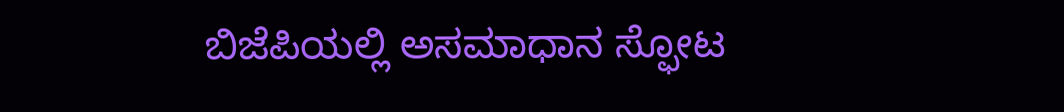ಬಿಜೆಪಿಯಲ್ಲಿ ಅಸಮಾಧಾನ ಸ್ಫೋಟ